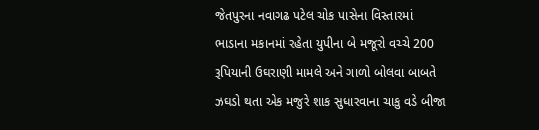જેતપુરના નવાગઢ પટેલ ચોક પાસેના વિસ્તારમાં ભાડાના મકાનમાં રહેતા યુપીના બે મજૂરો વચ્ચે 200 રૂપિયાની ઉઘરાણી મામલે અને ગાળો બોલવા બાબતે ઝઘડો થતા એક મજુરે શાક સુધારવાના ચાકુ વડે બીજા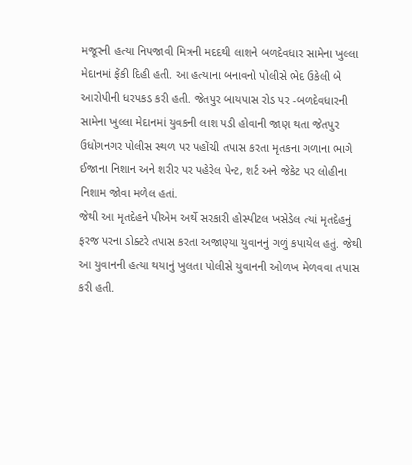મજૂરની હત્યા નિપજાવી મિત્રની મદદથી લાશને બળદેવધાર સામેના ખુલ્લા મેદાનમાં ફેંકી દિહી હતી. આ હત્યાના બનાવનો પોલીસે ભેદ ઉકેલી બે આરોપીની ધરપકડ કરી હતી. જેતપુર બાયપાસ રોડ પર -બળદેવધારની સામેના ખુલ્લા મેદાનમાં યુવકની લાશ પડી હોવાની જાણ થતા જેતપુર ઉધોગનગર પોલીસ સ્થળ પર પહોંચી તપાસ કરતા મૃતકના ગળાના ભાગે ઈજાના નિશાન અને શરીર પર પહેરેલ પેન્ટ, શર્ટ અને જેકેટ પર લોહીના નિશામ જોવા મળેલ હતાં.
જેથી આ મૃતદેહને પીએમ અર્થે સરકારી હોસ્પીટલ ખસેડેલ ત્યાં મૃતદેહનું ફરજ પરના ડોક્ટરે તપાસ કરતા અજાણ્યા યુવાનનું ગળું કપાયેલ હતું. જેથી આ યુવાનની હત્યા થયાનું ખુલતા પોલીસે યુવાનની ઓળખ મેળવવા તપાસ કરી હતી.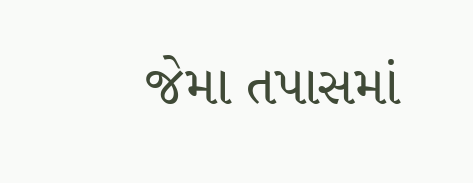જેમા તપાસમાં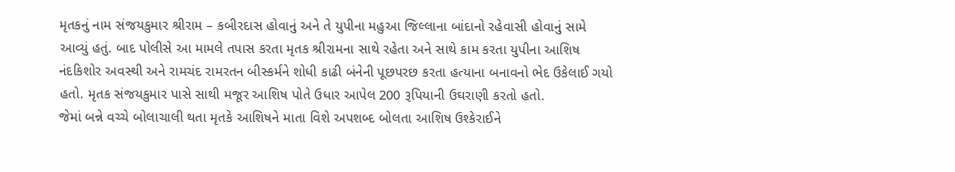મૃતકનું નામ સંજયકુમાર શ્રીરામ – કબીરદાસ હોવાનું અને તે યુપીના મહુઆ જિલ્લાના બાંદાનો રહેવાસી હોવાનું સામે આવ્યું હતું. બાદ પોલીસે આ મામલે તપાસ કરતા મૃતક શ્રીરામના સાથે રહેતા અને સાથે કામ કરતા યુપીના આશિષ નંદકિશોર અવસ્થી અને રામચંદ રામરતન બીસ્કર્મને શોધી કાઢી બંનેની પૂછપરછ કરતા હત્યાના બનાવનો ભેદ ઉકેલાઈ ગયો હતો. મૃતક સંજયકુમાર પાસે સાથી મજૂર આશિષ પોતે ઉધાર આપેલ 200 રૂપિયાની ઉઘરાણી કરતો હતો.
જેમાં બન્ને વચ્ચે બોલાચાલી થતા મૃતકે આશિષને માતા વિશે અપશબ્દ બોલતા આશિષ ઉશ્કેરાઈને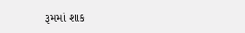રૂમમાં શાક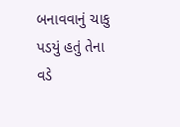બનાવવાનું ચાકુ પડયું હતું તેના વડે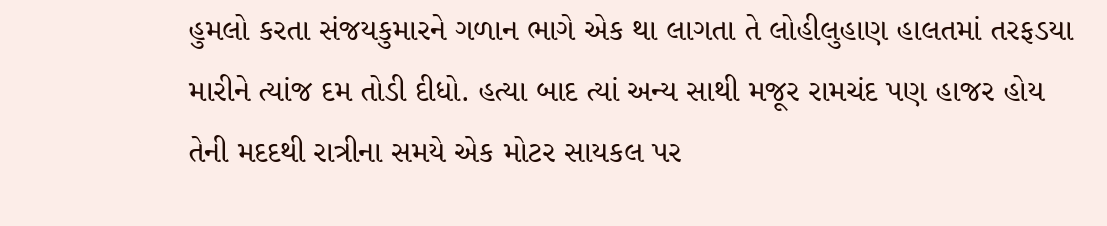હુમલો કરતા સંજયકુમારને ગળાન ભાગે એક થા લાગતા તે લોહીલુહાણ હાલતમાં તરફડયા મારીને ત્યાંજ દમ તોડી દીધો. હત્યા બાદ ત્યાં અન્ય સાથી મજૂર રામચંદ પણ હાજર હોય તેની મદદથી રાત્રીના સમયે એક મોટર સાયકલ પર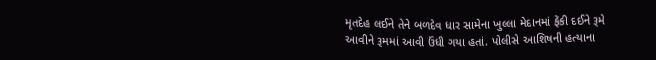મૃતદેહ લઈને તેને બળદેવ ધાર સામેના ખુલ્લા મેદાનમાં ફેંકી દઈને રૂમે આવીને રૂમમાં આવી ઉંધી ગયા હતાં. પોલીસે આશિષની હત્યાના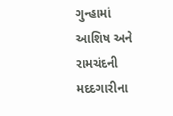ગુન્હામાં આશિષ અને રામચંદની મદદગારીના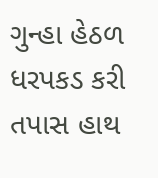ગુન્હા હેઠળ ધરપકડ કરી તપાસ હાથ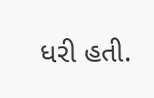ધરી હતી.